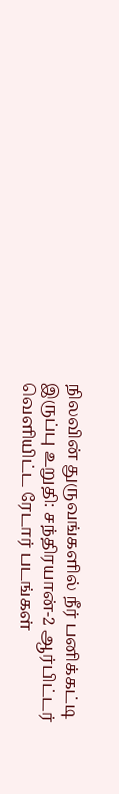நிலவின் துருவங்களில் நீர் பனிக்கட்டி இருப்பு உறுதி: சந்திரயான்-2 ஆர்பிட்டர் வெளியிட்ட ரேடார் படங்கள்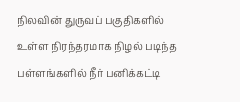நிலவின் துருவப் பகுதிகளில் உள்ள நிரந்தரமாக நிழல் படிந்த பள்ளங்களில் நீர் பனிக்கட்டி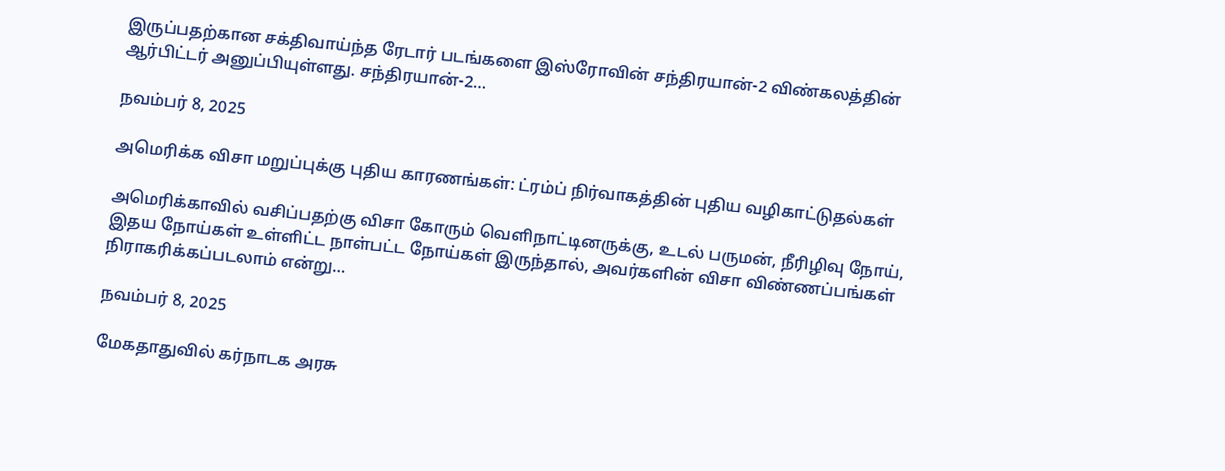இருப்பதற்கான சக்திவாய்ந்த ரேடார் படங்களை இஸ்ரோவின் சந்திரயான்-2 விண்கலத்தின் ஆர்பிட்டர் அனுப்பியுள்ளது. சந்திரயான்-2…

நவம்பர் 8, 2025

அமெரிக்க விசா மறுப்புக்கு புதிய காரணங்கள்: ட்ரம்ப் நிர்வாகத்தின் புதிய வழிகாட்டுதல்கள்

அமெரிக்காவில் வசிப்பதற்கு விசா கோரும் வெளிநாட்டினருக்கு, உடல் பருமன், நீரிழிவு நோய், இதய நோய்கள் உள்ளிட்ட நாள்பட்ட நோய்கள் இருந்தால், அவர்களின் விசா விண்ணப்பங்கள் நிராகரிக்கப்படலாம் என்று…

நவம்பர் 8, 2025

மேகதாதுவில் கர்நாடக அரசு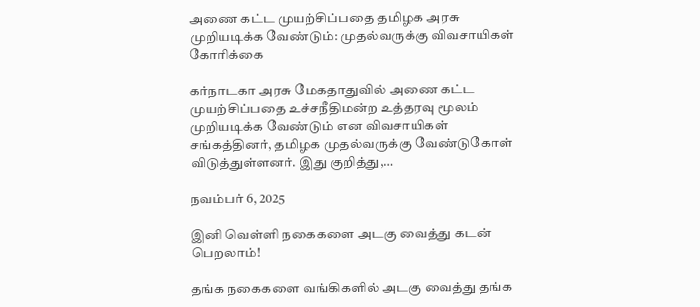அணை கட்ட முயற்சிப்பதை தமிழக அரசு முறியடிக்க வேண்டும்: முதல்வருக்கு விவசாயிகள் கோரிக்கை

கர்நாடகா அரசு மேகதாதுவில் அணை கட்ட முயற்சிப்பதை உச்சநீதிமன்ற உத்தரவு மூலம் முறியடிக்க வேண்டும் என விவசாயிகள் சங்கத்தினர், தமிழக முதல்வருக்கு வேண்டுகோள் விடுத்துள்ளனர். இது குறித்து,…

நவம்பர் 6, 2025

இனி வெள்ளி நகைகளை அடகு வைத்து கடன் பெறலாம்!

தங்க நகைகளை வங்கிகளில் அடகு வைத்து தங்க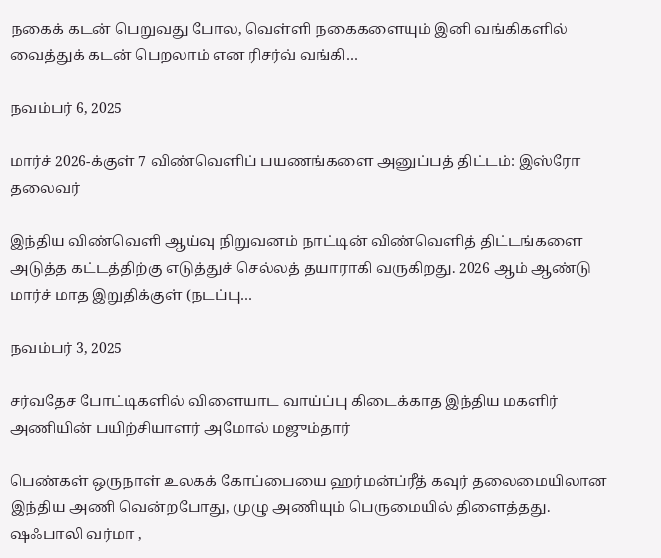நகைக் கடன் பெறுவது போல, வெள்ளி நகைகளையும் இனி வங்கிகளில் வைத்துக் கடன் பெறலாம் என ரிசர்வ் வங்கி…

நவம்பர் 6, 2025

மார்ச் 2026-க்குள் 7 விண்வெளிப் பயணங்களை அனுப்பத் திட்டம்: இஸ்ரோ தலைவர்

இந்திய விண்வெளி ஆய்வு நிறுவனம் நாட்டின் விண்வெளித் திட்டங்களை அடுத்த கட்டத்திற்கு எடுத்துச் செல்லத் தயாராகி வருகிறது. 2026 ஆம் ஆண்டு மார்ச் மாத இறுதிக்குள் (நடப்பு…

நவம்பர் 3, 2025

சர்வதேச போட்டிகளில் விளையாட வாய்ப்பு கிடைக்காத இந்திய மகளிர் அணியின் பயிற்சியாளர் அமோல் மஜும்தார்

பெண்கள் ஒருநாள் உலகக் கோப்பையை ஹர்மன்ப்ரீத் கவுர் தலைமையிலான இந்திய அணி வென்றபோது, முழு அணியும் பெருமையில் திளைத்தது. ஷஃபாலி வர்மா ,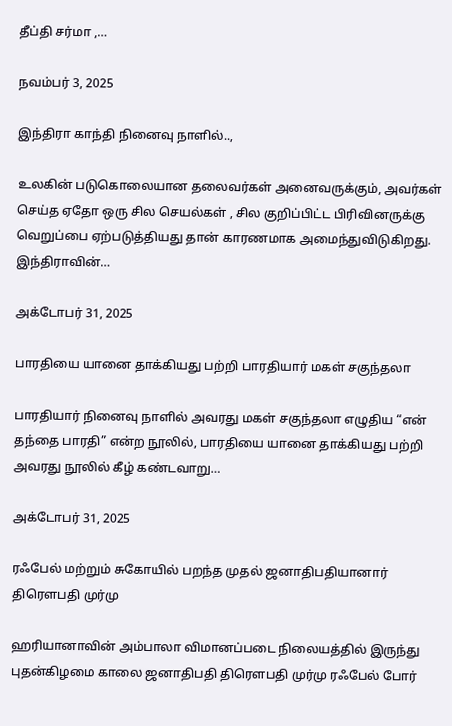தீப்தி சர்மா ,…

நவம்பர் 3, 2025

இந்திரா காந்தி நினைவு நாளில்..,

உலகின் படுகொலையான தலைவர்கள் அனைவருக்கும், அவர்கள் செய்த ஏதோ ஒரு சில செயல்கள் , சில குறிப்பிட்ட பிரிவினருக்கு வெறுப்பை ஏற்படுத்தியது தான் காரணமாக அமைந்துவிடுகிறது. இந்திராவின்…

அக்டோபர் 31, 2025

பாரதியை யானை தாக்கியது பற்றி பாரதியார் மகள் சகுந்தலா

பாரதியார் நினைவு நாளில் அவரது மகள் சகுந்தலா எழுதிய “என் தந்தை பாரதி” என்ற நூலில், பாரதியை யானை தாக்கியது பற்றி அவரது நூலில் கீழ் கண்டவாறு…

அக்டோபர் 31, 2025

ரஃபேல் மற்றும் சுகோயில் பறந்த முதல் ஜனாதிபதியானார் திரௌபதி முர்மு

ஹரியானாவின் அம்பாலா விமானப்படை நிலையத்தில் இருந்து புதன்கிழமை காலை ஜனாதிபதி திரௌபதி முர்மு ரஃபேல் போர்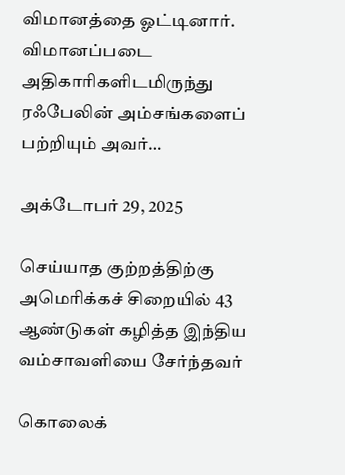விமானத்தை ஓட்டினார். விமானப்படை அதிகாரிகளிடமிருந்து ரஃபேலின் அம்சங்களைப் பற்றியும் அவர்…

அக்டோபர் 29, 2025

செய்யாத குற்றத்திற்கு அமெரிக்கச் சிறையில் 43 ஆண்டுகள் கழித்த இந்திய வம்சாவளியை சேர்ந்தவர்

கொலைக்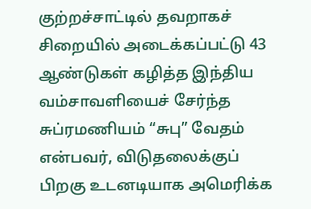குற்றச்சாட்டில் தவறாகச் சிறையில் அடைக்கப்பட்டு 43 ஆண்டுகள் கழித்த இந்திய வம்சாவளியைச் சேர்ந்த சுப்ரமணியம் “சுபு” வேதம் என்பவர், விடுதலைக்குப் பிறகு உடனடியாக அமெரிக்க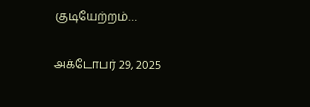குடியேற்றம்…

அக்டோபர் 29, 2025